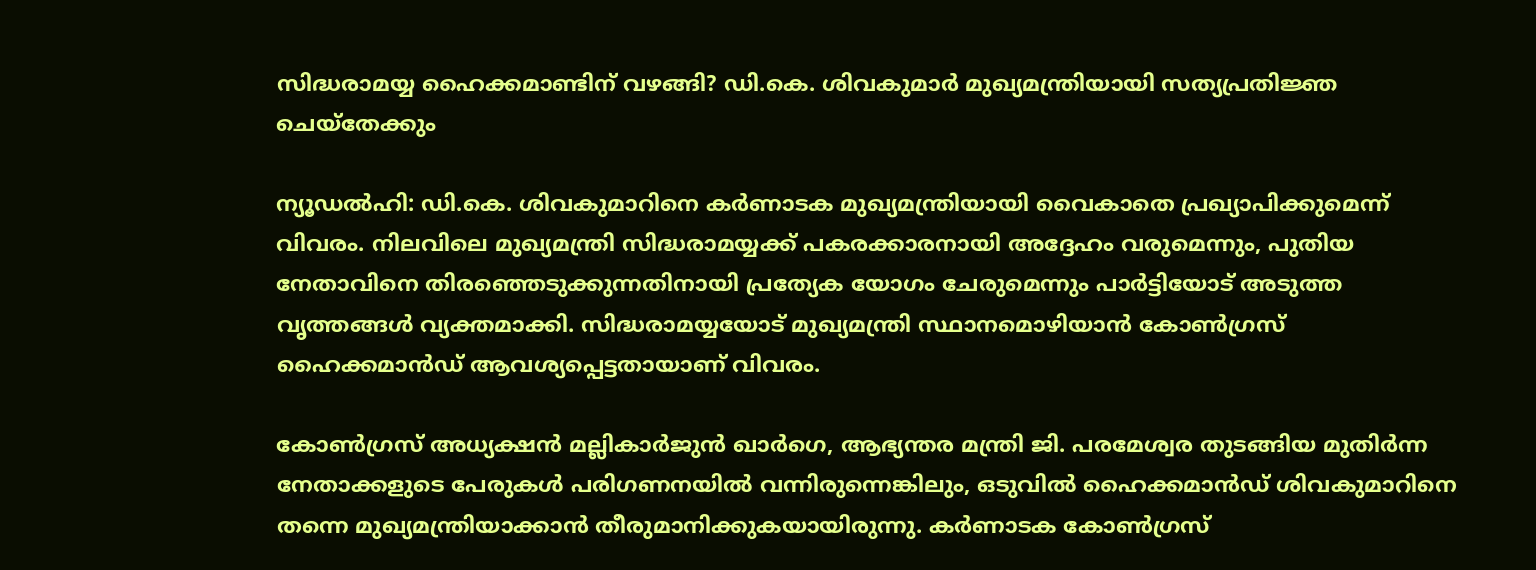സിദ്ധരാമയ്യ ഹൈക്കമാണ്ടിന് വഴങ്ങി? ഡി.കെ. ശിവകുമാർ മുഖ്യമന്ത്രിയായി സത്യപ്രതിജ്ഞ ചെയ്‌തേക്കും

ന്യൂഡൽഹി: ഡി.കെ. ശിവകുമാറിനെ കർണാടക മുഖ്യമന്ത്രിയായി വൈകാതെ പ്രഖ്യാപിക്കുമെന്ന് വിവരം. നിലവിലെ മുഖ്യമന്ത്രി സിദ്ധരാമയ്യക്ക് പകരക്കാരനായി അദ്ദേഹം വരുമെന്നും, പുതിയ നേതാവിനെ തിരഞ്ഞെടുക്കുന്നതിനായി പ്രത്യേക യോഗം ചേരുമെന്നും പാർട്ടിയോട് അടുത്ത വൃത്തങ്ങൾ വ്യക്തമാക്കി. സിദ്ധരാമയ്യയോട് മുഖ്യമന്ത്രി സ്ഥാനമൊഴിയാൻ കോൺഗ്രസ് ഹൈക്കമാൻഡ് ആവശ്യപ്പെട്ടതായാണ് വിവരം.

കോൺഗ്രസ് അധ്യക്ഷൻ മല്ലികാർജുൻ ഖാർഗെ, ആഭ്യന്തര മന്ത്രി ജി. പരമേശ്വര തുടങ്ങിയ മുതിർന്ന നേതാക്കളുടെ പേരുകൾ പരിഗണനയിൽ വന്നിരുന്നെങ്കിലും, ഒടുവിൽ ഹൈക്കമാൻഡ് ശിവകുമാറിനെ തന്നെ മുഖ്യമന്ത്രിയാക്കാൻ തീരുമാനിക്കുകയായിരുന്നു. കർണാടക കോൺഗ്രസ്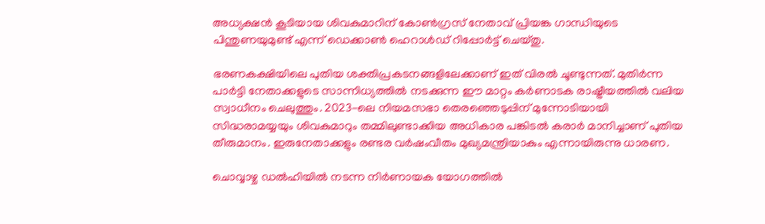അധ്യക്ഷൻ കൂടിയായ ശിവകുമാറിന് കോൺഗ്രസ് നേതാവ് പ്രിയങ്ക ഗാന്ധിയുടെ പിന്തുണയുമുണ്ട് എന്ന് ഡെക്കാൺ ഹെറാൾഡ് റിപ്പോർട്ട് ചെയ്തു.

ഭരണകക്ഷിയിലെ പുതിയ ശക്തിപ്രകടനങ്ങളിലേക്കാണ് ഇത് വിരൽ ചൂണ്ടുന്നത്. മുതിർന്ന പാർട്ടി നേതാക്കളുടെ സാന്നിധ്യത്തിൽ നടക്കുന്ന ഈ മാറ്റം കർണാടക രാഷ്ട്രീയത്തിൽ വലിയ സ്വാധീനം ചെലുത്തും. 2023-ലെ നിയമസഭാ തെരഞ്ഞെടുപ്പിന് മുന്നോടിയായി സിദ്ധരാമയ്യയും ശിവകുമാറും തമ്മിലുണ്ടാക്കിയ അധികാര പങ്കിടൽ കരാർ മാനിച്ചാണ് പുതിയ തീരുമാനം. ഇരുനേതാക്കളും രണ്ടര വർഷംവീതം മുഖ്യമന്ത്രിയാകും എന്നായിരുന്നു ധാരണ.

ചൊവ്വാഴ്ച ഡൽഹിയിൽ നടന്ന നിർണായക യോഗത്തിൽ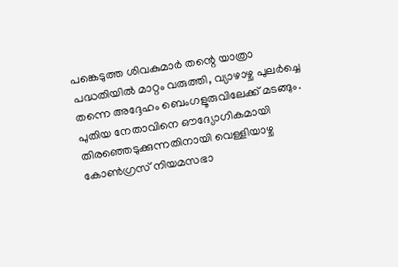പങ്കെടുത്ത ശിവകുമാർ തന്റെ യാത്രാ പദ്ധതിയിൽ മാറ്റം വരുത്തി, വ്യാഴാഴ്ച പുലർച്ചെ തന്നെ അദ്ദേഹം ബെംഗളൂരുവിലേക്ക് മടങ്ങും. പുതിയ നേതാവിനെ ഔദ്യോഗികമായി തിരഞ്ഞെടുക്കുന്നതിനായി വെള്ളിയാഴ്ച കോൺഗ്രസ് നിയമസഭാ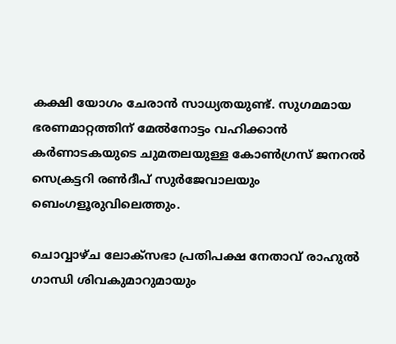കക്ഷി യോഗം ചേരാൻ സാധ്യതയുണ്ട്. സുഗമമായ ഭരണമാറ്റത്തിന് മേൽനോട്ടം വഹിക്കാൻ കർണാടകയുടെ ചുമതലയുള്ള കോൺഗ്രസ് ജനറൽ സെക്രട്ടറി രൺദീപ് സുർജേവാലയും ബെംഗളൂരുവിലെത്തും.

ചൊവ്വാഴ്ച ലോക്സഭാ പ്രതിപക്ഷ നേതാവ് രാഹുൽ ഗാന്ധി ശിവകുമാറുമായും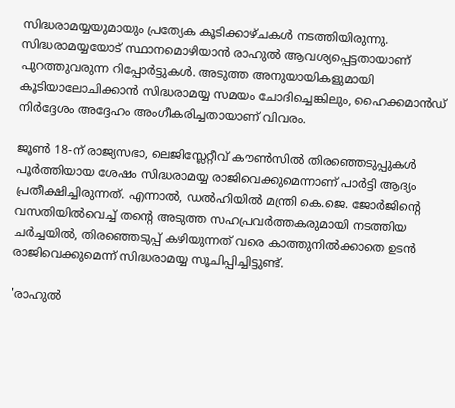സിദ്ധരാമയ്യയുമായും പ്രത്യേക കൂടിക്കാഴ്ചകൾ നടത്തിയിരുന്നു. സിദ്ധരാമയ്യയോട് സ്ഥാനമൊഴിയാൻ രാഹുൽ ആവശ്യപ്പെട്ടതായാണ് പുറത്തുവരുന്ന റിപ്പോർട്ടുകൾ. അടുത്ത അനുയായികളുമായി കൂടിയാലോചിക്കാൻ സിദ്ധരാമയ്യ സമയം ചോദിച്ചെങ്കിലും, ഹൈക്കമാൻഡ് നിർദ്ദേശം അദ്ദേഹം അംഗീകരിച്ചതായാണ് വിവരം.

ജൂൺ 18-ന് രാജ്യസഭാ, ലെജിസ്ലേറ്റീവ് കൗൺസിൽ തിരഞ്ഞെടുപ്പുകൾ പൂർത്തിയായ ശേഷം സിദ്ധരാമയ്യ രാജിവെക്കുമെന്നാണ് പാർട്ടി ആദ്യം പ്രതീക്ഷിച്ചിരുന്നത്. എന്നാൽ, ഡൽഹിയിൽ മന്ത്രി കെ.ജെ. ജോർജിന്റെ വസതിയിൽവെച്ച് തന്റെ അടുത്ത സഹപ്രവർത്തകരുമായി നടത്തിയ ചർച്ചയിൽ, തിരഞ്ഞെടുപ്പ് കഴിയുന്നത് വരെ കാത്തുനിൽക്കാതെ ഉടൻ രാജിവെക്കുമെന്ന് സിദ്ധരാമയ്യ സൂചിപ്പിച്ചിട്ടുണ്ട്.

'രാഹുൽ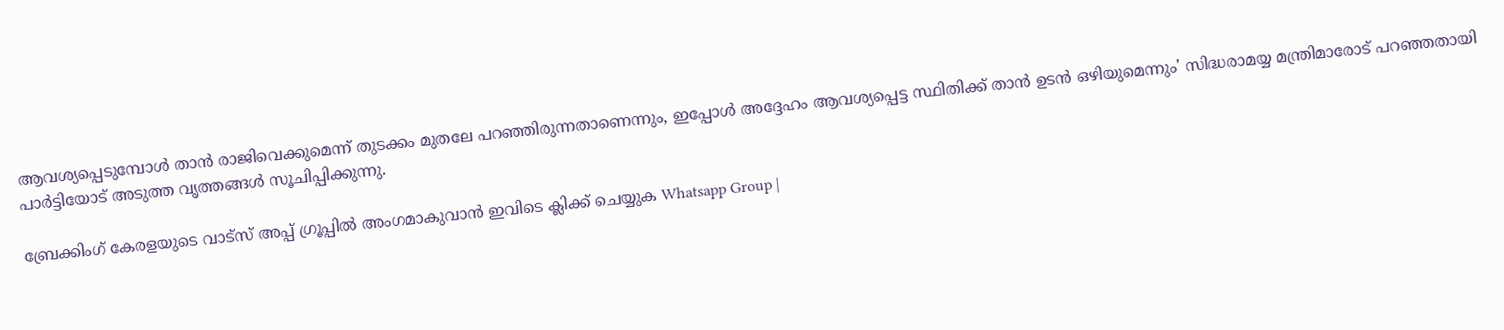ആവശ്യപ്പെടുമ്പോൾ താൻ രാജിവെക്കുമെന്ന് തുടക്കം മുതലേ പറഞ്ഞിരുന്നതാണെന്നും, ഇപ്പോൾ അദ്ദേഹം ആവശ്യപ്പെട്ട സ്ഥിതിക്ക് താൻ ഉടൻ ഒഴിയുമെന്നും' സിദ്ധരാമയ്യ മന്ത്രിമാരോട് പറഞ്ഞതായി പാർട്ടിയോട് അടുത്ത വൃത്തങ്ങൾ സൂചിപ്പിക്കുന്നു.

ബ്രേക്കിംഗ് കേരളയുടെ വാട്സ് അപ്പ് ഗ്രൂപ്പിൽ അംഗമാകുവാൻ ഇവിടെ ക്ലിക്ക് ചെയ്യുക Whatsapp Group |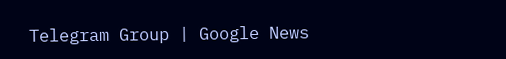Telegram Group | Google News